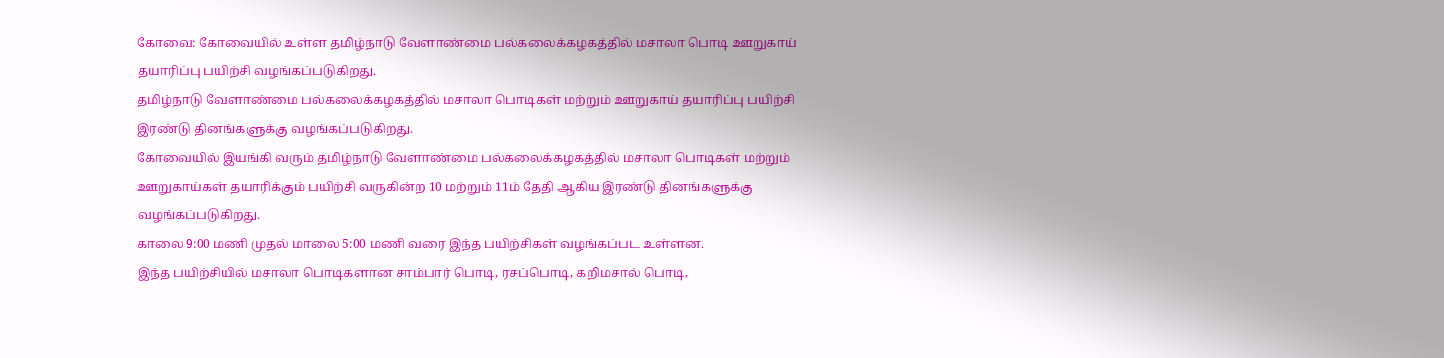கோவை: கோவையில் உள்ள தமிழ்நாடு வேளாண்மை பல்கலைக்கழகத்தில் மசாலா பொடி ஊறுகாய் தயாரிப்பு பயிற்சி வழங்கப்படுகிறது.
தமிழ்நாடு வேளாண்மை பல்கலைக்கழகத்தில் மசாலா பொடிகள் மற்றும் ஊறுகாய் தயாரிப்பு பயிற்சி இரண்டு தினங்களுக்கு வழங்கப்படுகிறது.
கோவையில் இயங்கி வரும் தமிழ்நாடு வேளாண்மை பல்கலைக்கழகத்தில் மசாலா பொடிகள் மற்றும் ஊறுகாய்கள் தயாரிக்கும் பயிற்சி வருகின்ற 10 மற்றும் 11ம் தேதி ஆகிய இரண்டு தினங்களுக்கு வழங்கப்படுகிறது.
காலை 9:00 மணி முதல் மாலை 5:00 மணி வரை இந்த பயிற்சிகள் வழங்கப்பட உள்ளன.
இந்த பயிற்சியில் மசாலா பொடிகளான சாம்பார் பொடி, ரசப்பொடி, கறிமசால் பொடி,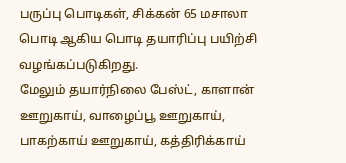பருப்பு பொடிகள், சிக்கன் 65 மசாலா பொடி ஆகிய பொடி தயாரிப்பு பயிற்சி வழங்கப்படுகிறது.
மேலும் தயார்நிலை பேஸ்ட், காளான் ஊறுகாய், வாழைப்பூ ஊறுகாய், பாகற்காய் ஊறுகாய், கத்திரிக்காய்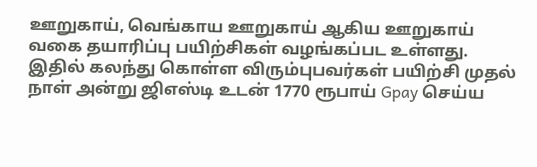ஊறுகாய், வெங்காய ஊறுகாய் ஆகிய ஊறுகாய் வகை தயாரிப்பு பயிற்சிகள் வழங்கப்பட உள்ளது.
இதில் கலந்து கொள்ள விரும்புபவர்கள் பயிற்சி முதல் நாள் அன்று ஜிஎஸ்டி உடன் 1770 ரூபாய் Gpay செய்ய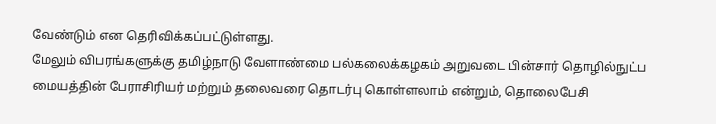வேண்டும் என தெரிவிக்கப்பட்டுள்ளது.
மேலும் விபரங்களுக்கு தமிழ்நாடு வேளாண்மை பல்கலைக்கழகம் அறுவடை பின்சார் தொழில்நுட்ப மையத்தின் பேராசிரியர் மற்றும் தலைவரை தொடர்பு கொள்ளலாம் என்றும், தொலைபேசி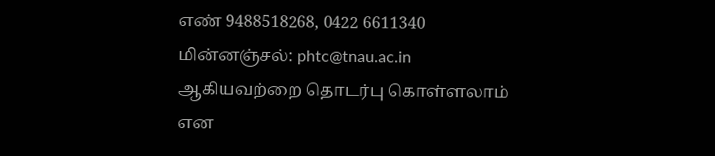எண் 9488518268, 0422 6611340 மின்னஞ்சல்: phtc@tnau.ac.in ஆகியவற்றை தொடர்பு கொள்ளலாம் என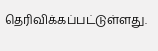தெரிவிக்கப்பட்டுள்ளது.